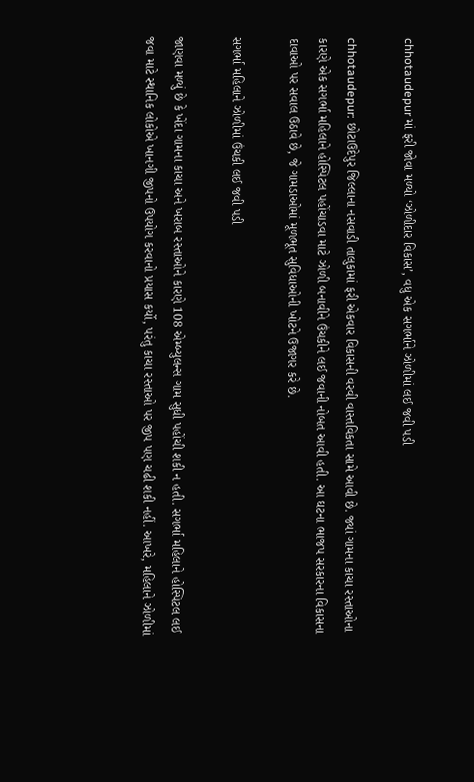chhotaudepur માં ફરી જોવા મળ્યો ‘ઝોળીદાર વિકાસ’, વધુ એક સગર્ભાને ઝોળીમાં લઈ જવી પડી

chhotaudepur: છોટાઉદેપુર જિલ્લાના નસવાડી તાલુકામાં ફરી એકવાર વિકાસની વરવી વાસ્તવિકતા સામે આવી છે. જ્યાં ગામના કાચા રસ્તાઓના કારણે એક સગર્ભા મહિલાને હોસ્પિટલ પહોંચાડવા માટે ઝોળી બનાવીને ઉંચકીને લઈ જવાની નોબત આવી હતી. આ ઘટના ભાજપ સરકારના વિકાસના દાવાઓ પર સવાલ ઉઠાવે છે, જે ગામડાઓમાં મૂળભૂત સુવિધાઓની ખોટને ઉજાગર કરે છે.

સગર્ભા મહિલાને ઝોળીમાં ઉંચકી લઈ જવી પડી

જાણવા મળ્યું છે કે ખેંદા ગામના કાચા અને ખરાબ રસ્તાઓને કારણે 108 એમ્બ્યુલન્સ ગામ સુધી પહોંચી શકી ન હતી. સગર્ભા મહિલાને હોસ્પિટલ લઈ જવા માટે સ્થાનિક લોકોએ ખાનગી જીપનો ઉપયોગ કરવાનો પ્રયાસ કર્યો, પરંતુ કાચા રસ્તાઓ પર જીપ પણ ચઢી શકી નહીં. આખરે, મહિલાને ઝોળીમાં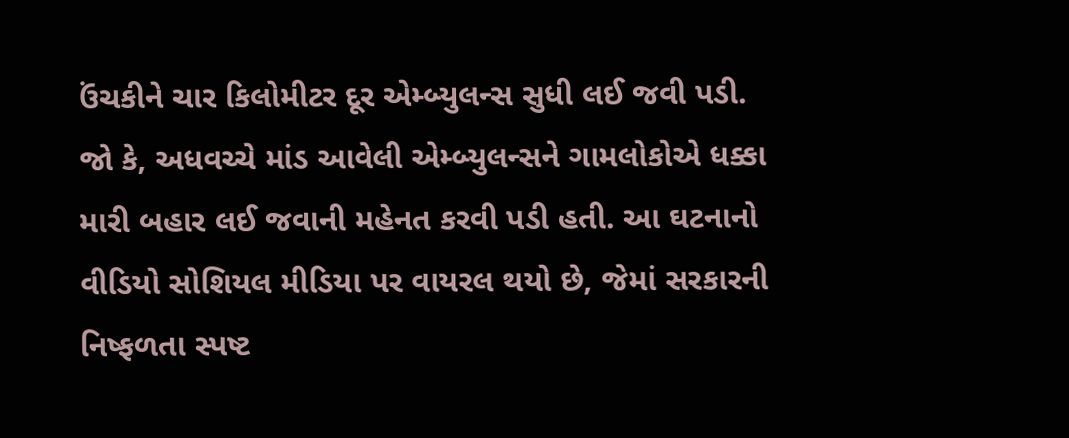ઉંચકીને ચાર કિલોમીટર દૂર એમ્બ્યુલન્સ સુધી લઈ જવી પડી. જો કે, અધવચ્ચે માંડ આવેલી એમ્બ્યુલન્સને ગામલોકોએ ધક્કા મારી બહાર લઈ જવાની મહેનત કરવી પડી હતી. આ ઘટનાનો વીડિયો સોશિયલ મીડિયા પર વાયરલ થયો છે, જેમાં સરકારની નિષ્ફળતા સ્પષ્ટ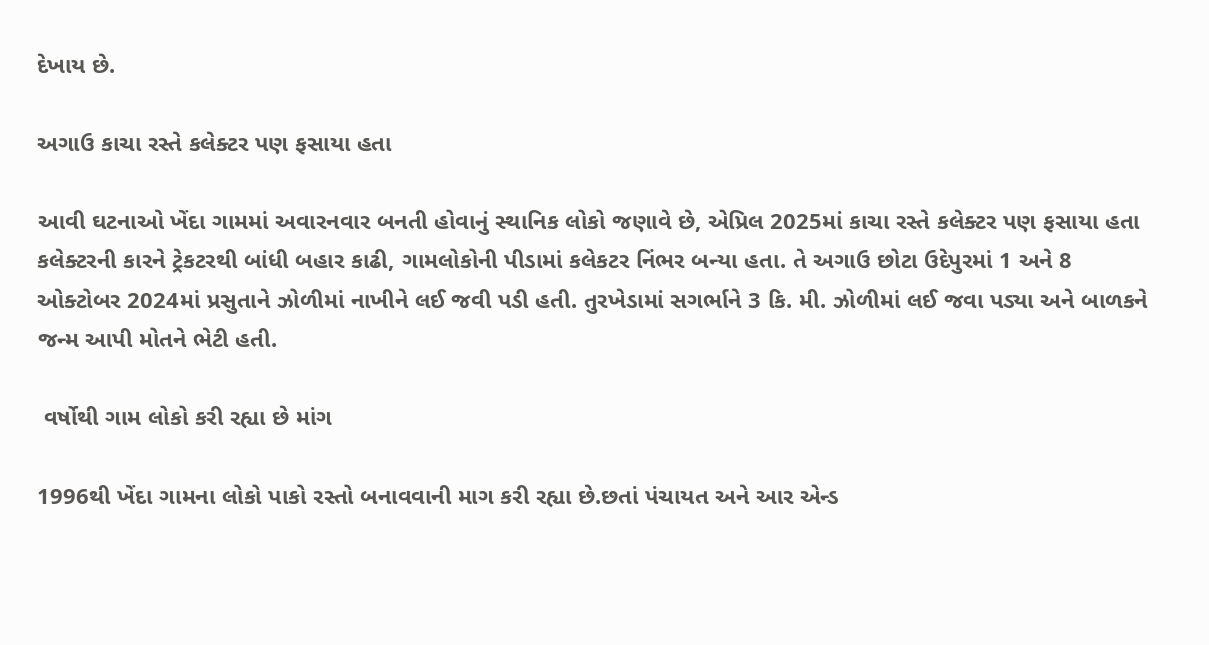દેખાય છે.

અગાઉ કાચા રસ્તે કલેક્ટર પણ ફસાયા હતા

આવી ઘટનાઓ ખેંદા ગામમાં અવારનવાર બનતી હોવાનું સ્થાનિક લોકો જણાવે છે, એપ્રિલ 2025માં કાચા રસ્તે કલેક્ટર પણ ફસાયા હતા
કલેક્ટરની કારને ટ્રેકટરથી બાંધી બહાર કાઢી, ગામલોકોની પીડામાં કલેકટર નિંભર બન્યા હતા. તે અગાઉ છોટા ઉદેપુરમાં 1 અને 8 ઓક્ટોબર 2024માં પ્રસુતાને ઝોળીમાં નાખીને લઈ જવી પડી હતી. તુરખેડામાં સગર્ભાને 3 કિ. મી. ઝોળીમાં લઈ જવા પડ્યા અને બાળકને જન્મ આપી મોતને ભેટી હતી.

 વર્ષોથી ગામ લોકો કરી રહ્યા છે માંગ

1996થી ખેંદા ગામના લોકો પાકો રસ્તો બનાવવાની માગ કરી રહ્યા છે.છતાં પંચાયત અને આર એન્ડ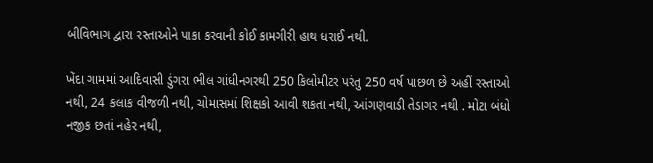બીવિભાગ દ્વારા રસ્તાઓને પાકા કરવાની કોઈ કામગીરી હાથ ધરાઈ નથી.

ખેંદા ગામમાં આદિવાસી ડુંગરા ભીલ ગાંધીનગરથી 250 કિલોમીટર પરંતુ 250 વર્ષ પાછળ છે અહીં રસ્તાઓ નથી, 24 કલાક વીજળી નથી, ચોમાસમાં શિક્ષકો આવી શકતા નથી, આંગણવાડી તેડાગર નથી . મોટા બંધો નજીક છતાં નહેર નથી,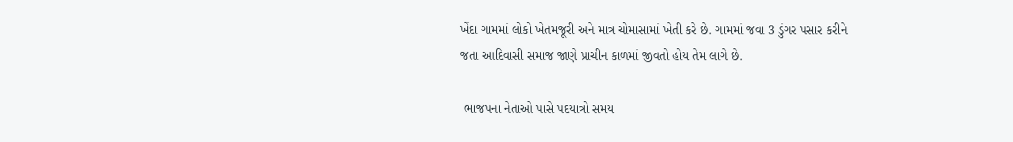ખેંદા ગામમાં લોકો ખેતમજૂરી અને માત્ર ચોમાસામાં ખેતી કરે છે. ગામમાં જવા 3 ડુંગર પસાર કરીને જતા આદિવાસી સમાજ જાણે પ્રાચીન કાળમાં જીવતો હોય તેમ લાગે છે.

 ભાજપના નેતાઓ પાસે પદયાત્રો સમય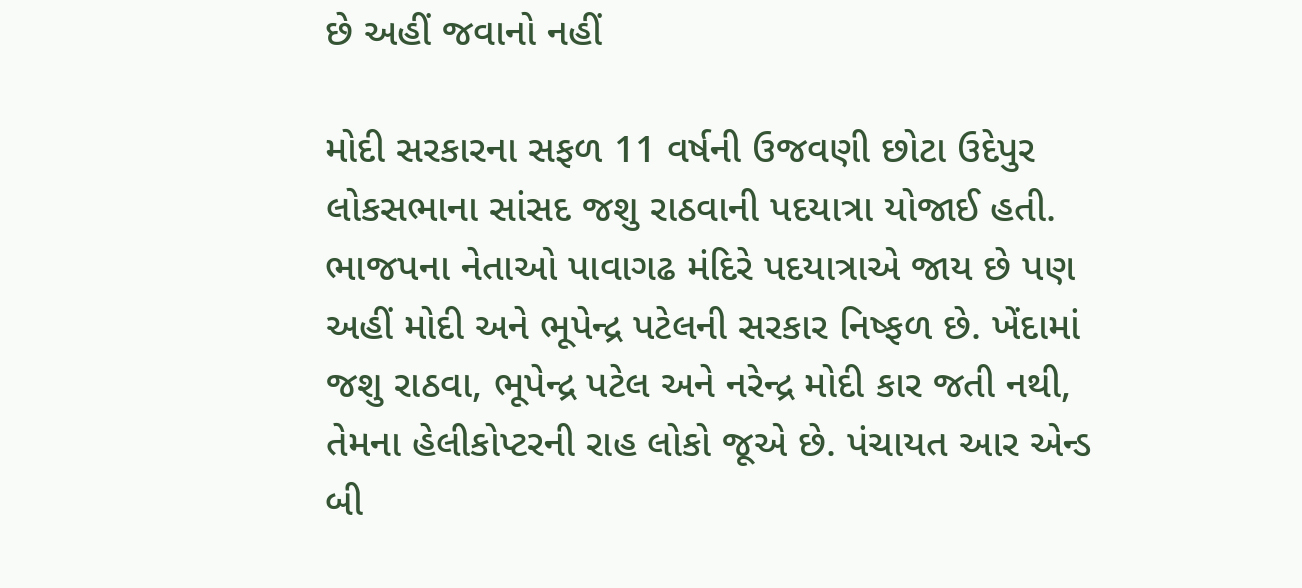છે અહીં જવાનો નહીં

મોદી સરકારના સફળ 11 વર્ષની ઉજવણી છોટા ઉદેપુર લોકસભાના સાંસદ જશુ રાઠવાની પદયાત્રા યોજાઈ હતી. ભાજપના નેતાઓ પાવાગઢ મંદિરે પદયાત્રાએ જાય છે પણ અહીં મોદી અને ભૂપેન્દ્ર પટેલની સરકાર નિષ્ફળ છે. ખેંદામાં જશુ રાઠવા, ભૂપેન્દ્ર પટેલ અને નરેન્દ્ર મોદી કાર જતી નથી, તેમના હેલીકોપ્ટરની રાહ લોકો જૂએ છે. પંચાયત આર એન્ડ બી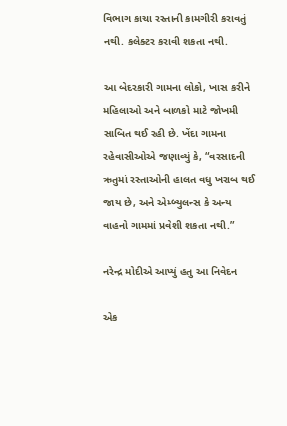વિભાગ કાચા રસ્તાની કામગીરી કરાવતું નથી. કલેક્ટર કરાવી શકતા નથી.

આ બેદરકારી ગામના લોકો, ખાસ કરીને મહિલાઓ અને બાળકો માટે જોખમી સાબિત થઈ રહી છે. ખેંદા ગામના રહેવાસીઓએ જણાવ્યું કે, “વરસાદની ઋતુમાં રસ્તાઓની હાલત વધુ ખરાબ થઈ જાય છે, અને એમ્બ્યુલન્સ કે અન્ય વાહનો ગામમાં પ્રવેશી શકતા નથી.”

નરેન્દ્ર મોદીએ આપ્યું હતુ આ નિવેદન

એક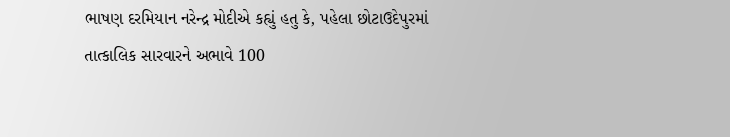ભાષણ દરમિયાન નરેન્દ્ર મોદીએ કહ્યું હતુ કે, પહેલા છોટાઉદેપુરમાં તાત્કાલિક સારવારને અભાવે 100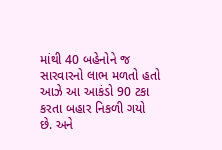માંથી 40 બહેનોને જ સારવારનો લાભ મળતો હતો આઝે આ આકંડો 90 ટકા કરતા બહાર નિકળી ગયો છે. અને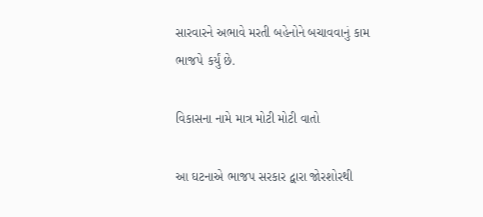સારવારને અભાવે મરતી બહેનોને બચાવવાનું કામ ભાજપે કર્યું છે.

વિકાસના નામે માત્ર મોટી મોટી વાતો

આ ઘટનાએ ભાજપ સરકાર દ્વારા જોરશોરથી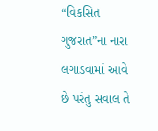“વિકસિત ગુજરાત”ના નારા લગાડવામાં આવે છે પરંતુ સવાલ તે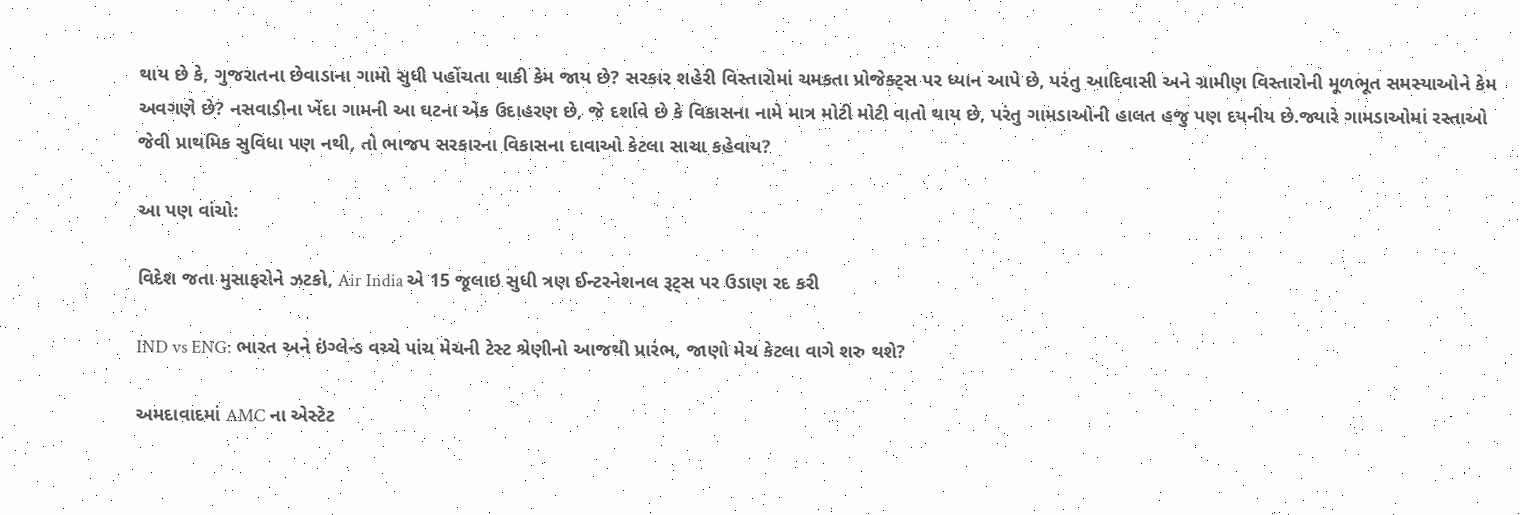થાય છે કે, ગુજરાતના છેવાડાના ગામો સુધી પહોંચતા થાકી કેમ જાય છે? સરકાર શહેરી વિસ્તારોમાં ચમકતા પ્રોજેક્ટ્સ પર ધ્યાન આપે છે, પરંતુ આદિવાસી અને ગ્રામીણ વિસ્તારોની મૂળભૂત સમસ્યાઓને કેમ અવગણે છે? નસવાડીના ખેંદા ગામની આ ઘટના એક ઉદાહરણ છે, જે દર્શાવે છે કે વિકાસના નામે માત્ર મોટી મોટી વાતો થાય છે, પરંતુ ગામડાઓની હાલત હજુ પણ દયનીય છે.જ્યારે ગામડાઓમાં રસ્તાઓ જેવી પ્રાથમિક સુવિધા પણ નથી, તો ભાજપ સરકારના વિકાસના દાવાઓ કેટલા સાચા કહેવાય?

આ પણ વાંચો:

વિદેશ જતા મુસાફરોને ઝટકો, Air India એ 15 જૂલાઇ સુધી ત્રણ ઈન્ટરનેશનલ રૂટ્સ પર ઉડાણ રદ કરી

IND vs ENG: ભારત અને ઇંગ્લેન્ડ વચ્ચે પાંચ મેચની ટેસ્ટ શ્રેણીનો આજથી પ્રારંભ, જાણો મેચ કેટલા વાગે શરુ થશે?

અમદાવાદમાં AMC ના એસ્ટેટ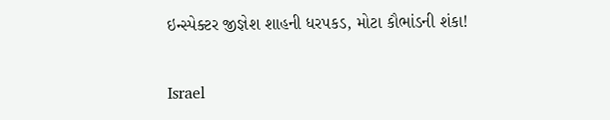ઇન્સ્પેક્ટર જીજ્ઞેશ શાહની ધરપકડ, મોટા કૌભાંડની શંકા!

Israel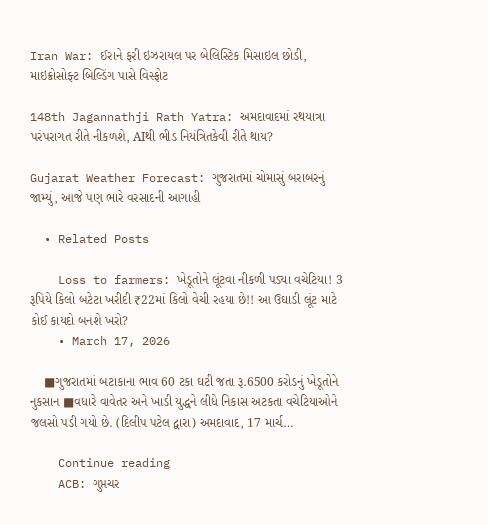Iran War: ઈરાને ફરી ઇઝરાયલ પર બેલિસ્ટિક મિસાઇલ છોડી, માઇક્રોસોફ્ટ બિલ્ડિંગ પાસે વિસ્ફોટ

148th Jagannathji Rath Yatra: અમદાવાદમાં રથયાત્રા પરંપરાગત રીતે નીકળશે, AIથી ભીડ નિયંત્રિતકેવી રીતે થાય?

Gujarat Weather Forecast: ગુજરાતમાં ચોમાસું બરાબરનું જામ્યું, આજે પણ ભારે વરસાદની આગાહી

  • Related Posts

    Loss to farmers: ખેડૂતોને લૂંટવા નીકળી પડ્યા વચેટિયા! 3 રૂપિયે કિલો બટેટા ખરીદી ₹22માં કિલો વેચી રહયા છે!! આ ઉઘાડી લૂંટ માટે કોઈ કાયદો બનશે ખરો?
    • March 17, 2026

    ■ગુજરાતમાં બટાકાના ભાવ 60 ટકા ઘટી જતા રૂ.6500 કરોડનું ખેડૂતોને નુકસાન ■વધારે વાવેતર અને ખાડી યુદ્ધને લીધે નિકાસ અટકતા વચેટિયાઓને જલસો પડી ગયો છે. (દિલીપ પટેલ દ્વારા) અમદાવાદ, 17 માર્ચ…

    Continue reading
    ACB: ગુપ્તચર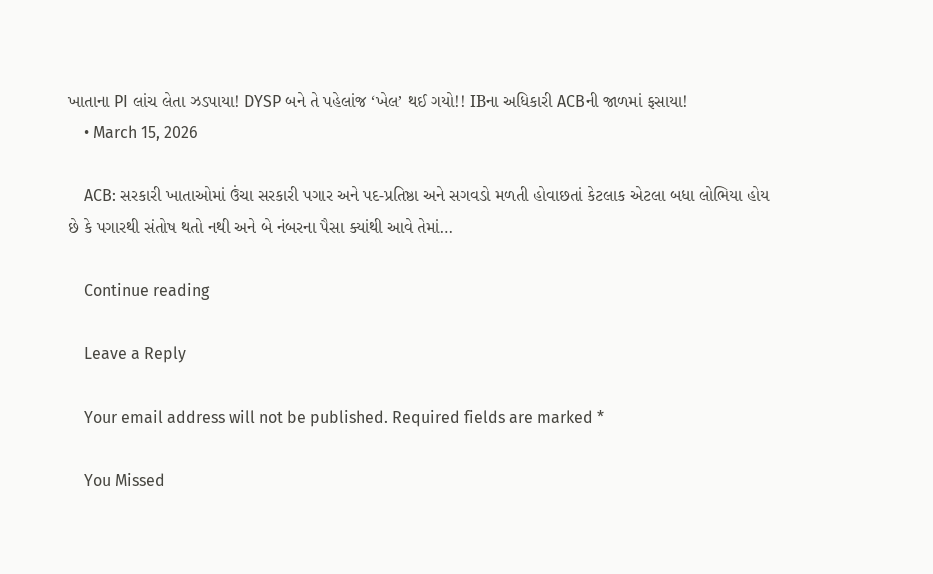ખાતાના PI લાંચ લેતા ઝડપાયા! DYSP બને તે પહેલાંજ ‘ખેલ’ થઈ ગયો!! IBના અધિકારી ACBની જાળમાં ફસાયા!
    • March 15, 2026

    ACB: સરકારી ખાતાઓમાં ઉંચા સરકારી પગાર અને પદ-પ્રતિષ્ઠા અને સગવડો મળતી હોવાછતાં કેટલાક એટલા બધા લોભિયા હોય છે કે પગારથી સંતોષ થતો નથી અને બે નંબરના પૈસા ક્યાંથી આવે તેમાં…

    Continue reading

    Leave a Reply

    Your email address will not be published. Required fields are marked *

    You Missed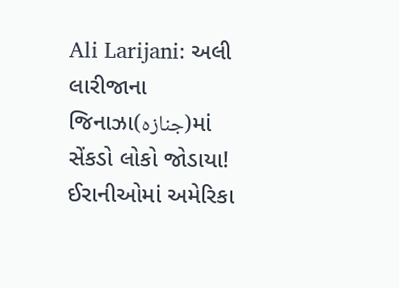Ali Larijani: અલી લારીજાના જિનાઝા(جنازہ)માં સેંકડો લોકો જોડાયા! ઈરાનીઓમાં અમેરિકા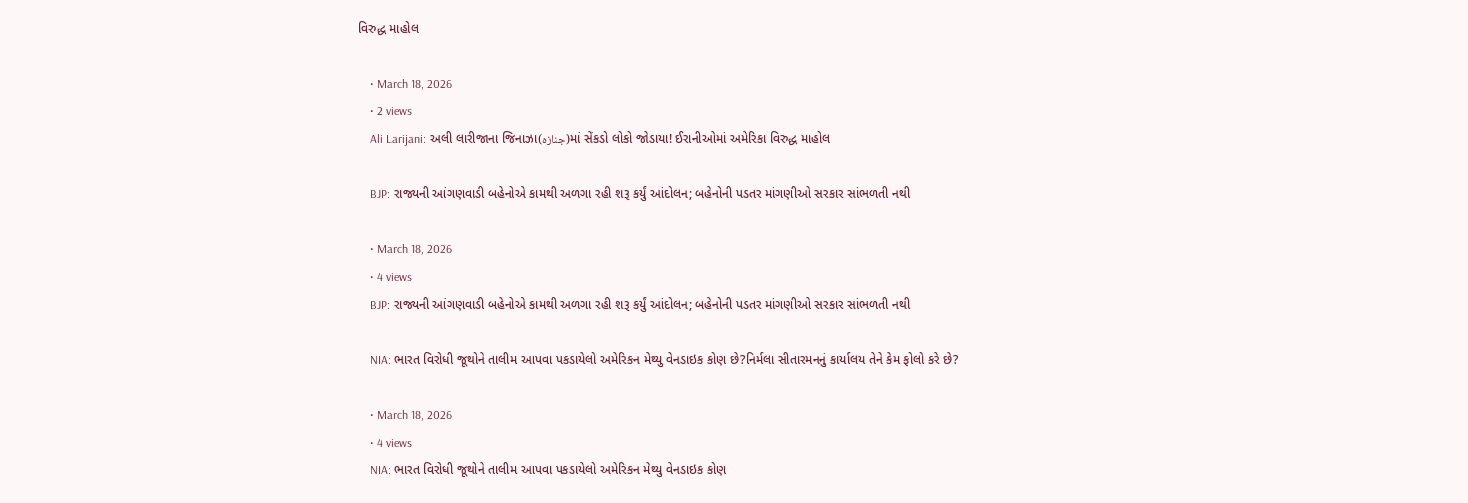વિરુદ્ધ માહોલ

    • March 18, 2026
    • 2 views
    Ali Larijani: અલી લારીજાના જિનાઝા(جنازہ)માં સેંકડો લોકો જોડાયા! ઈરાનીઓમાં અમેરિકા વિરુદ્ધ માહોલ

    BJP: રાજ્યની આંગણવાડી બહેનોએ કામથી અળગા રહી શરૂ કર્યું આંદોલન; બહેનોની પડતર માંગણીઓ સરકાર સાંભળતી નથી

    • March 18, 2026
    • 4 views
    BJP: રાજ્યની આંગણવાડી બહેનોએ કામથી અળગા રહી શરૂ કર્યું આંદોલન; બહેનોની પડતર માંગણીઓ સરકાર સાંભળતી નથી

    NIA: ભારત વિરોધી જૂથોને તાલીમ આપવા પકડાયેલો અમેરિકન મેથ્યુ વેનડાઇક કોણ છે?નિર્મલા સીતારમનનું કાર્યાલય તેને કેમ ફોલો કરે છે?

    • March 18, 2026
    • 4 views
    NIA: ભારત વિરોધી જૂથોને તાલીમ આપવા પકડાયેલો અમેરિકન મેથ્યુ વેનડાઇક કોણ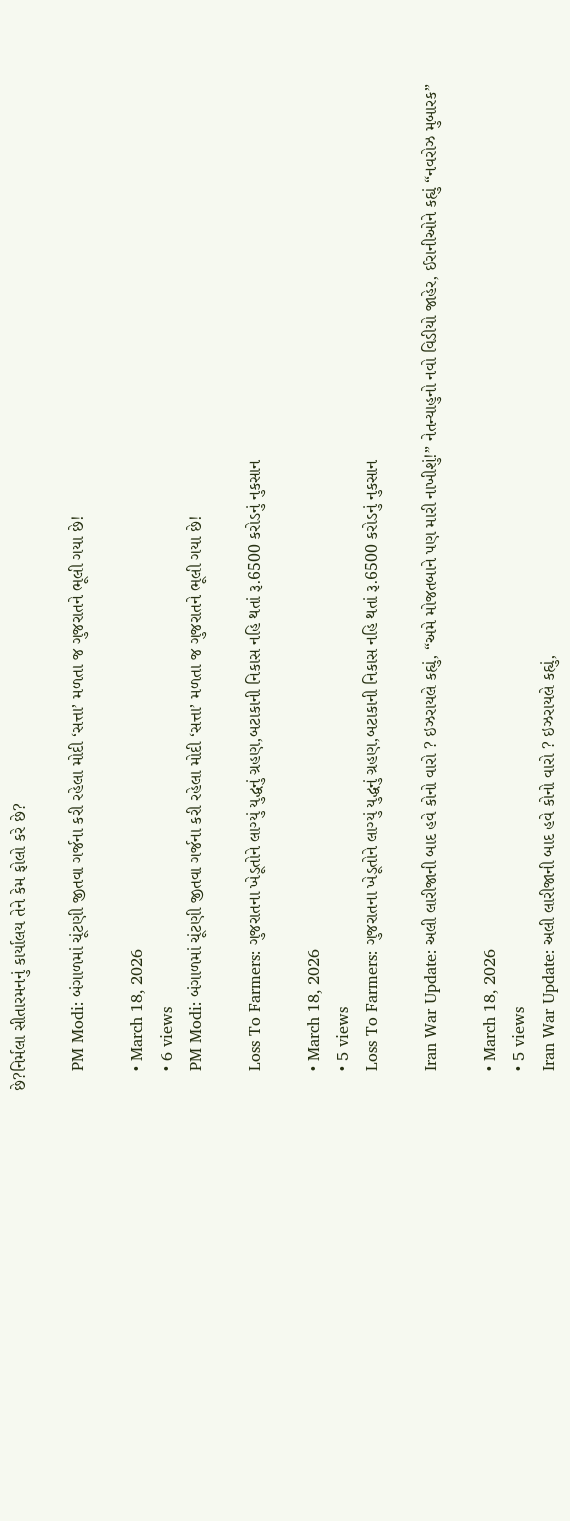છે?નિર્મલા સીતારમનનું કાર્યાલય તેને કેમ ફોલો કરે છે?

    PM Modi: બંગાળમાં ચૂંટણી જીતવા ગર્જના કરી રહેલા મોદી ‘સત્તા’ મળતા જ ગુજરાતને ભૂલી ગયા છે!

    • March 18, 2026
    • 6 views
    PM Modi: બંગાળમાં ચૂંટણી જીતવા ગર્જના કરી રહેલા મોદી ‘સત્તા’ મળતા જ ગુજરાતને ભૂલી ગયા છે!

    Loss To Farmers: ગુજરાતના ખેડૂતોને લાગ્યું યુદ્ધનું ગ્રહણ,બટાકાની નિકાસ નહિ થતાં રૂ.6500 કરોડનું નુકસાન

    • March 18, 2026
    • 5 views
    Loss To Farmers: ગુજરાતના ખેડૂતોને લાગ્યું યુદ્ધનું ગ્રહણ,બટાકાની નિકાસ નહિ થતાં રૂ.6500 કરોડનું નુકસાન

    Iran War Update: અલી લારીજાની બાદ હવે કોનો વારો ? ઇઝરાયલે કહ્યું, “અમે મોજતબાને પણ મારી નાખીશું!” નેતન્યાહુનો નવો વિડીયો જાહેર, ઈરાનીઓને કહ્યું “નવરોઝ મુબારક”

    • March 18, 2026
    • 5 views
    Iran War Update: અલી લારીજાની બાદ હવે કોનો વારો ? ઇઝરાયલે કહ્યું,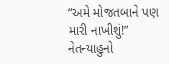“અમે મોજતબાને પણ  મારી નાખીશું!” નેતન્યાહુનો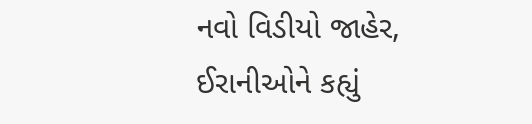નવો વિડીયો જાહેર, ઈરાનીઓને કહ્યું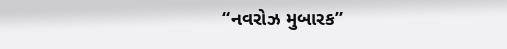“નવરોઝ મુબારક”